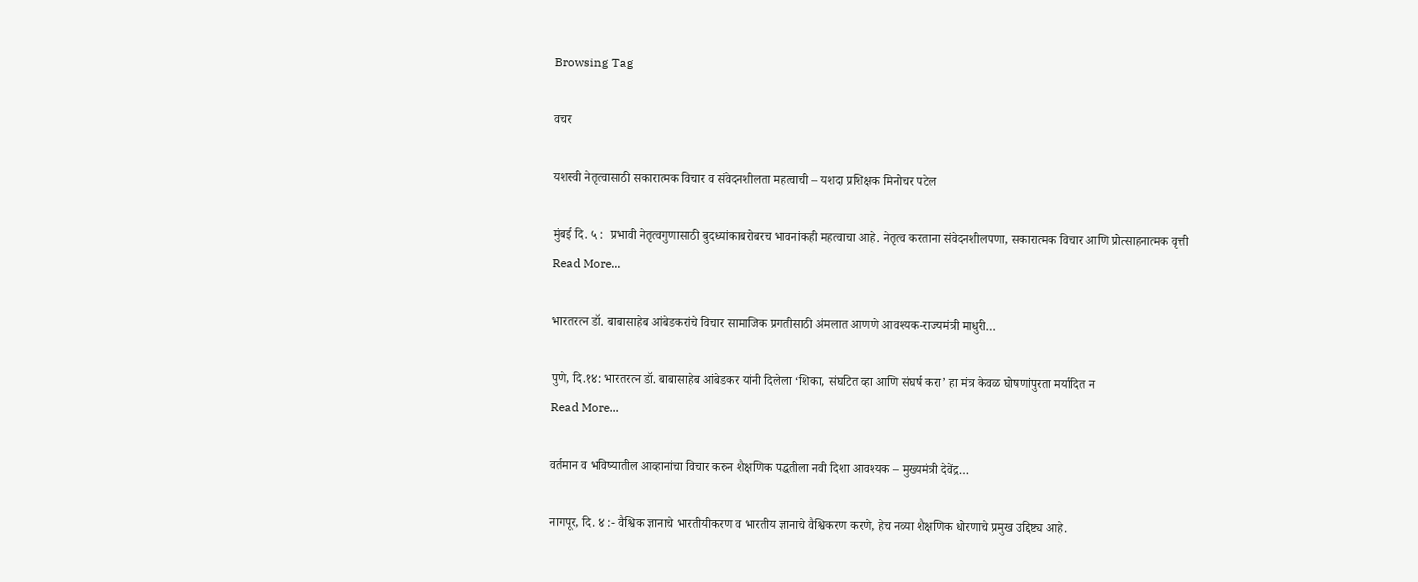Browsing Tag

वचर

यशस्वी नेतृत्वासाठी सकारात्मक विचार व संवेदनशीलता महत्वाची – यशदा प्रशिक्षक मिनोचर पटेल

मुंबई दि. ५ :  प्रभावी नेतृत्वगुणासाठी बुदध्यांकाबरोबरच भावनांकही महत्वाचा आहे. नेतृत्व करताना संवेदनशीलपणा, सकारात्मक विचार आणि प्रोत्साहनात्मक वृत्ती
Read More...

भारतरत्न डॉ. बाबासाहेब आंबेडकरांचे विचार सामाजिक प्रगतीसाठी अंमलात आणणे आवश्यक-राज्यमंत्री माधुरी…

पुणे, दि.१४: भारतरत्न डॉ. बाबासाहेब आंबेडकर यांनी दिलेला ‘शिका, संघटित व्हा आणि संघर्ष करा’ हा मंत्र केवळ घोषणांपुरता मर्यादित न
Read More...

वर्तमान व भविष्यातील आव्हानांचा विचार करुन शैक्षणिक पद्धतीला नवी दिशा आवश्यक – मुख्यमंत्री देवेंद्र…

नागपूर, दि. ४ :- वैश्विक ज्ञानाचे भारतीयीकरण व भारतीय ज्ञानाचे वैश्विकरण करणे, हेच नव्या शैक्षणिक धोरणाचे प्रमुख उद्दिष्ट्य आहे.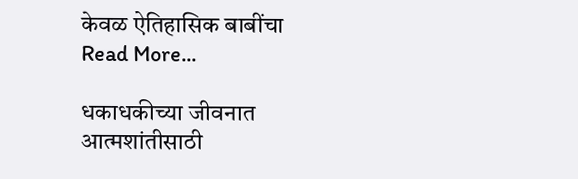केवळ ऐतिहासिक बाबींचा
Read More...

धकाधकीच्या जीवनात आत्मशांतीसाठी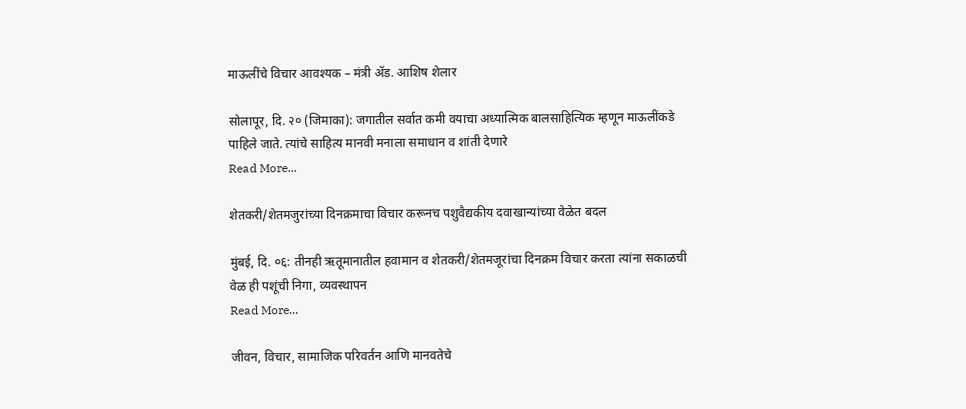माऊलींचे विचार आवश्यक – मंत्री ॲड. आशिष शेलार

सोलापूर, दि. २० (जिमाका): जगातील सर्वात कमी वयाचा अध्यात्मिक बालसाहित्यिक म्हणून माऊलींकडे पाहिले जाते. त्यांचे साहित्य मानवी मनाला समाधान व शांती देणारे
Read More...

शेतकरी/शेतमजुरांच्या दिनक्रमाचा विचार करूनच पशुवैद्यकीय दवाखान्यांच्या वेळेत बदल

मुंबई, दि. ०६: तीनही ऋतूमानातील हवामान व शेतकरी/शेतमजूरांचा दिनक्रम विचार करता त्यांना सकाळची वेळ ही पशूंची निगा, व्यवस्थापन
Read More...

जीवन, विचार, सामाजिक परिवर्तन आणि मानवतेचे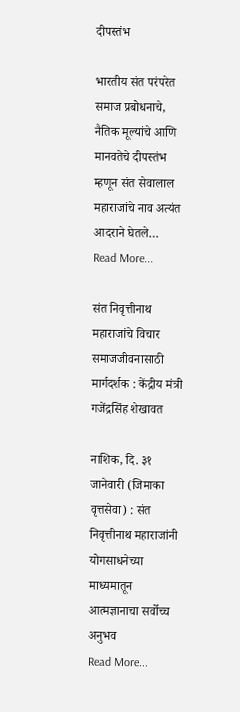दीपस्तंभ

भारतीय संत परंपरेत समाज प्रबोधनाचे, नैतिक मूल्यांचे आणि मानवतेचे दीपस्तंभ म्हणून संत सेवालाल महाराजांचे नाव अत्यंत आदराने घेतले…
Read More...

संत निवृत्तीनाथ महाराजांचे विचार समाजजीवनासाठी मार्गदर्शक : केंद्रीय मंत्री गजेंद्रसिंह शेखावत

नाशिक, दि. ३१ जानेवारी (जिमाका वृत्तसेवा) : संत निवृत्तीनाथ महाराजांनी योगसाधनेच्या माध्यमातून आत्मज्ञानाचा सर्वोच्च अनुभव
Read More...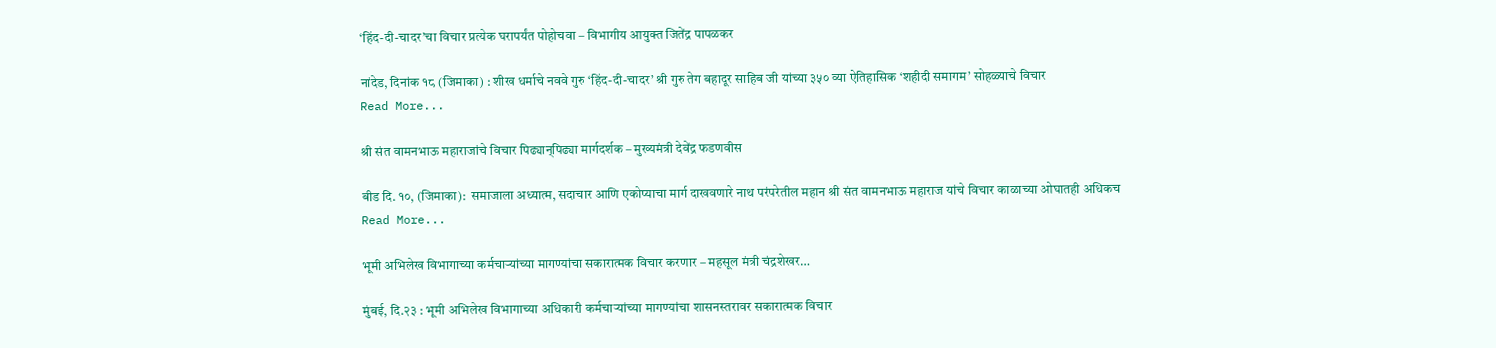‘हिंद-दी-चादर’चा विचार प्रत्येक घरापर्यंत पोहोचवा – विभागीय आयुक्त जितेंद्र पापळकर

नांदेड, दिनांक १८ (जिमाका) : शीख धर्माचे नववे गुरु ‘हिंद-दी-चादर’ श्री गुरु तेग बहादूर साहिब जी यांच्या ३५० व्या ऐतिहासिक ‘शहीदी समागम’ सोहळ्याचे विचार
Read More...

श्री संत वामनभाऊ महाराजांचे विचार पिढ्यान्‌पिढ्या मार्गदर्शक – मुख्यमंत्री देवेंद्र फडणवीस

बीड दि. १०, (जिमाका):  समाजाला अध्यात्म, सदाचार आणि एकोप्याचा मार्ग दाखवणारे नाथ परंपरेतील महान श्री संत वामनभाऊ महाराज यांचे विचार काळाच्या ओघातही अधिकच
Read More...

भूमी अभिलेख विभागाच्या कर्मचाऱ्यांच्या मागण्यांचा सकारात्मक विचार करणार – महसूल मंत्री चंद्रशेखर…

मुंबई, दि.२३ : भूमी अभिलेख विभागाच्या अधिकारी कर्मचाऱ्यांच्या मागण्यांचा शासनस्तरावर सकारात्मक विचार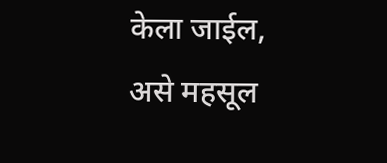केला जाईल, असे महसूल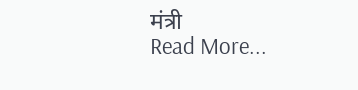मंत्री
Read More...